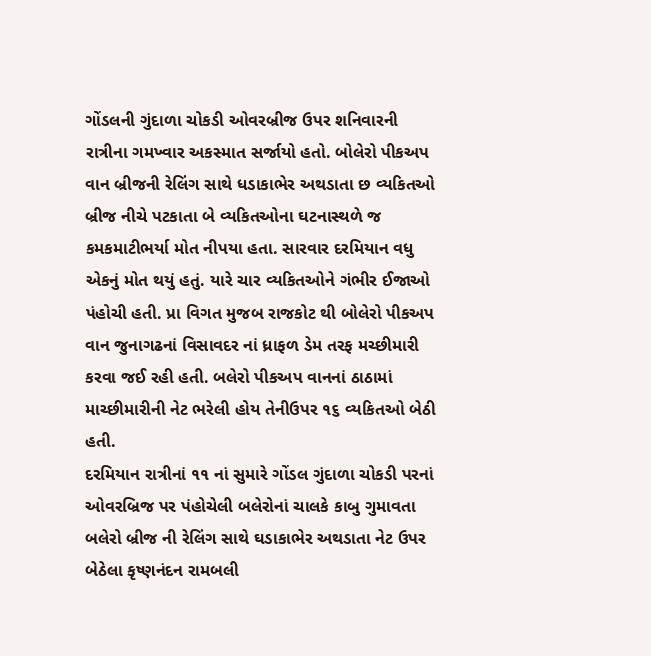ગોંડલની ગુંદાળા ચોકડી ઓવરબ્રીજ ઉપર શનિવારની રાત્રીના ગમખ્વાર અકસ્માત સર્જાયો હતો. બોલેરો પીકઅપ વાન બ્રીજની રેલિંગ સાથે ધડાકાભેર અથડાતા છ વ્યકિતઓ બ્રીજ નીચે પટકાતા બે વ્યકિતઓના ઘટનાસ્થળે જ કમકમાટીભર્યા મોત નીપયા હતા. સારવાર દરમિયાન વધુ એકનું મોત થયું હતું. યારે ચાર વ્યકિતઓને ગંભીર ઈજાઓ પંહોચી હતી. પ્રા વિગત મુજબ રાજકોટ થી બોલેરો પીકઅપ વાન જુનાગઢનાં વિસાવદર નાં ધ્રાફળ ડેમ તરફ મચ્છીમારી કરવા જઈ રહી હતી. બલેરો પીકઅપ વાનનાં ઠાઠામાં માચ્છીમારીની નેટ ભરેલી હોય તેનીઉપર ૧૬ વ્યકિતઓ બેઠી હતી.
દરમિયાન રાત્રીનાં ૧૧ નાં સુમારે ગોંડલ ગુંદાળા ચોકડી પરનાં ઓવરબ્રિજ પર પંહોચેલી બલેરોનાં ચાલકે કાબુ ગુમાવતા બલેરો બ્રીજ ની રેલિંગ સાથે ઘડાકાભેર અથડાતા નેટ ઉપર બેઠેલા કૃષ્ણનંદન રામબલી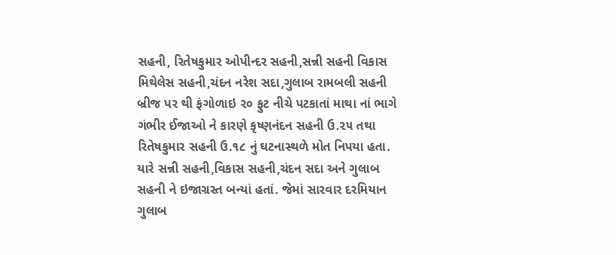સહની, રિતેષકુમાર ઓપીન્દર સહની,સન્ની સહની વિકાસ મિથેલેસ સહની,ચંદન નરેશ સદા,ગુલાબ રામબલી સહની બ્રીજ પર થી ફંગોળાઇ ૨૦ ફુટ નીચે પટકાતાં માથા નાં ભાગે ગંભીર ઈજાઓ ને કારણે કૃષ્ણનંદન સહની ઉ.૨૫ તથા રિતેષકુમાર સહની ઉ.૧૮ નું ઘટનાસ્થળે મોત નિપયા હતા.
યારે સન્ની સહની,વિકાસ સહની,ચંદન સદા અને ગુલાબ સહની ને ઇજાગ્રસ્ત બન્યાં હતાં. જેમાં સારવાર દરમિયાન ગુલાબ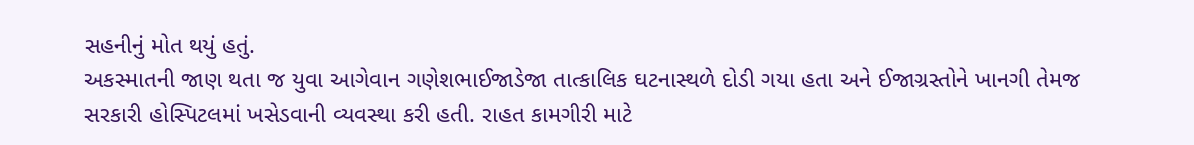સહનીનું મોત થયું હતું.
અકસ્માતની જાણ થતા જ યુવા આગેવાન ગણેશભાઈજાડેજા તાત્કાલિક ઘટનાસ્થળે દોડી ગયા હતા અને ઈજાગ્રસ્તોને ખાનગી તેમજ સરકારી હોસ્પિટલમાં ખસેડવાની વ્યવસ્થા કરી હતી. રાહત કામગીરી માટે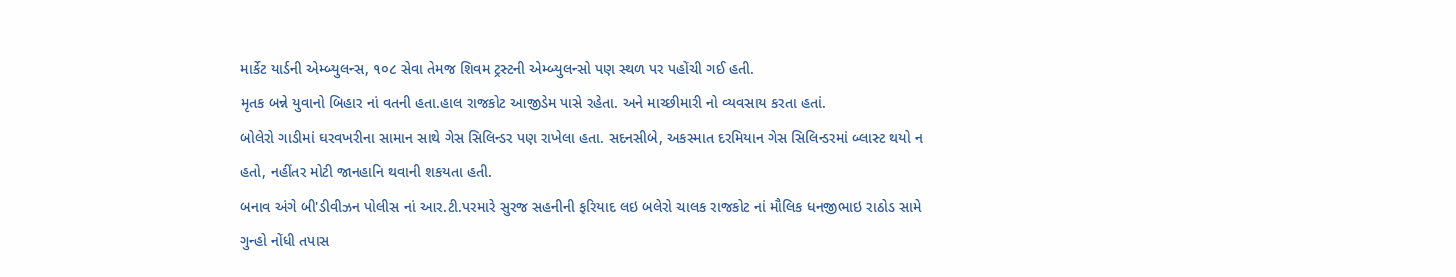માર્કેટ યાર્ડની એમ્બ્યુલન્સ, ૧૦૮ સેવા તેમજ શિવમ ટ્રસ્ટની એમ્બ્યુલન્સો પણ સ્થળ પર પહોંચી ગઈ હતી.
મૃતક બન્ને યુવાનો બિહાર નાં વતની હતા.હાલ રાજકોટ આજીડેમ પાસે રહેતા. અને માચ્છીમારી નો વ્યવસાય કરતા હતાં.
બોલેરો ગાડીમાં ઘરવખરીના સામાન સાથે ગેસ સિલિન્ડર પણ રાખેલા હતા. સદનસીબે, અકસ્માત દરમિયાન ગેસ સિલિન્ડરમાં બ્લાસ્ટ થયો ન હતો, નહીંતર મોટી જાનહાનિ થવાની શકયતા હતી.
બનાવ અંગે બી'ડીવીઝન પોલીસ નાં આર.ટી.પરમારે સુરજ સહનીની ફરિયાદ લઇ બલેરો ચાલક રાજકોટ નાં મૌલિક ધનજીભાઇ રાઠોડ સામે ગુન્હો નોંધી તપાસ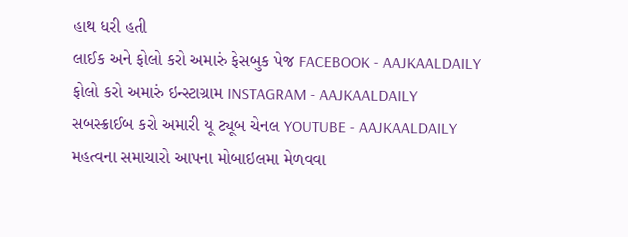હાથ ધરી હતી
લાઈક અને ફોલો કરો અમારું ફેસબુક પેજ FACEBOOK - AAJKAALDAILY
ફોલો કરો અમારું ઇન્સ્ટાગ્રામ INSTAGRAM - AAJKAALDAILY
સબસ્ક્રાઈબ કરો અમારી યૂ ટ્યૂબ ચેનલ YOUTUBE - AAJKAALDAILY
મહત્વના સમાચારો આપના મોબાઇલમા મેળવવા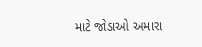માટે જોડાઓ અમારા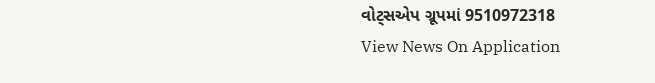વોટ્સએપ ગ્રૂપમાં 9510972318
View News On Application